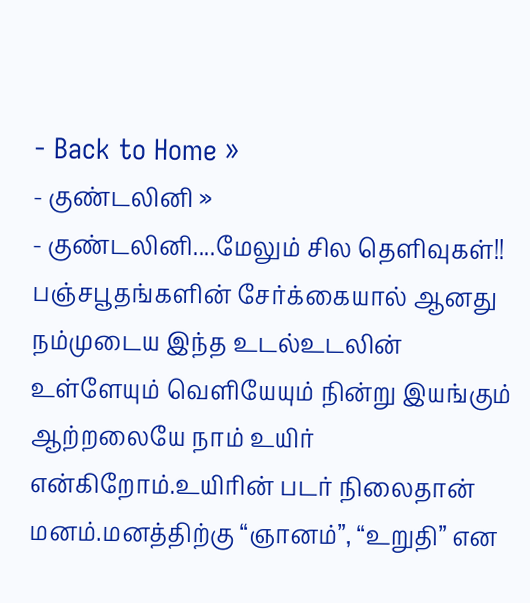- Back to Home »
- குண்டலினி »
- குண்டலினி....மேலும் சில தெளிவுகள்!!
பஞ்சபூதங்களின் சேர்க்கையால் ஆனது நம்முடைய இந்த உடல்உடலின் உள்ளேயும் வெளியேயும் நின்று இயங்கும் ஆற்றலையே நாம் உயிர் என்கிறோம்.உயிரின் படர் நிலைதான் மனம்.மனத்திற்கு “ஞானம்”, “உறுதி” என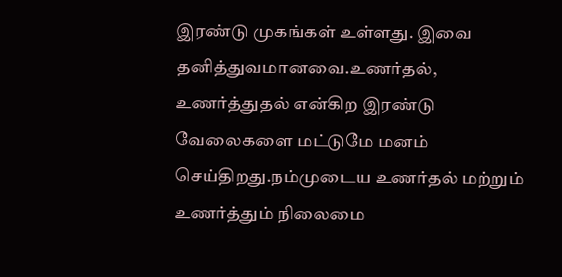இரண்டு முகங்கள் உள்ளது. இவை தனித்துவமானவை.உணர்தல், உணர்த்துதல் என்கிற இரண்டு வேலைகளை மட்டுமே மனம் செய்திறது.நம்முடைய உணர்தல் மற்றும் உணர்த்தும் நிலைமை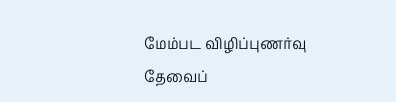மேம்பட விழிப்புணர்வு தேவைப்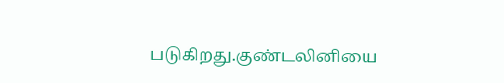படுகிறது.குண்டலினியை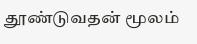தூண்டுவதன் மூலம்